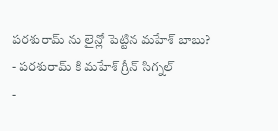పరశురామ్ ను లైన్లో పెట్టిన మహేశ్ బాబు?
- పరశురామ్ కి మహేశ్ గ్రీన్ సిగ్నల్
-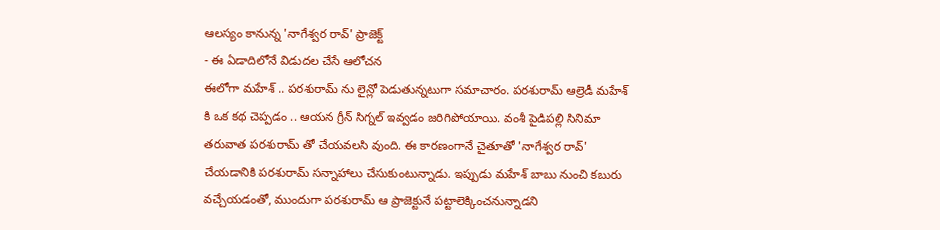ఆలస్యం కానున్న 'నాగేశ్వర రావ్' ప్రాజెక్ట్
- ఈ ఏడాదిలోనే విడుదల చేసే ఆలోచన
ఈలోగా మహేశ్ .. పరశురామ్ ను లైన్లో పెడుతున్నటుగా సమాచారం. పరశురామ్ ఆల్రెడీ మహేశ్ కి ఒక కథ చెప్పడం .. ఆయన గ్రీన్ సిగ్నల్ ఇవ్వడం జరిగిపోయాయి. వంశీ పైడిపల్లి సినిమా తరువాత పరశురామ్ తో చేయవలసి వుంది. ఈ కారణంగానే చైతూతో 'నాగేశ్వర రావ్' చేయడానికి పరశురామ్ సన్నాహాలు చేసుకుంటున్నాడు. ఇప్పుడు మహేశ్ బాబు నుంచి కబురు వచ్చేయడంతో, ముందుగా పరశురామ్ ఆ ప్రాజెక్టునే పట్టాలెక్కించనున్నాడని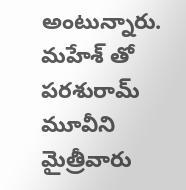అంటున్నారు. మహేశ్ తో పరశురామ్ మూవీని మైత్రీవారు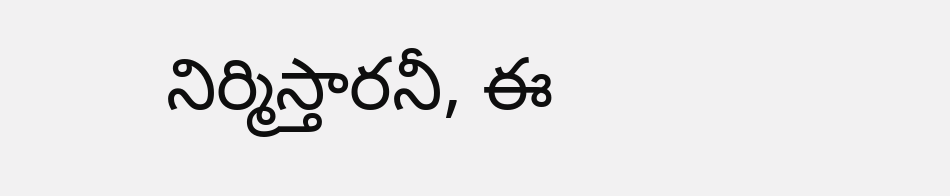నిర్మిస్తారనీ, ఈ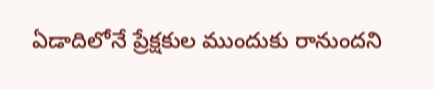ఏడాదిలోనే ప్రేక్షకుల ముందుకు రానుందని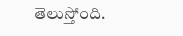తెలుస్తోంది.